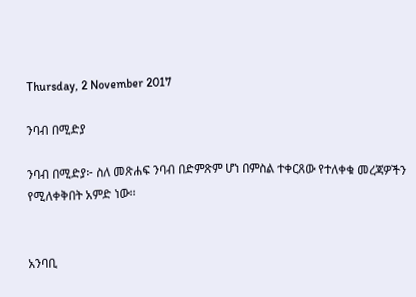Thursday, 2 November 2017

ንባብ በሚድያ

ንባብ በሚድያ፦ ስለ መጽሐፍ ንባብ በድምጽም ሆነ በምስል ተቀርጸው የተለቀቁ መረጃዎችን የሚለቀቅበት አምድ ነው፡፡


አንባቢ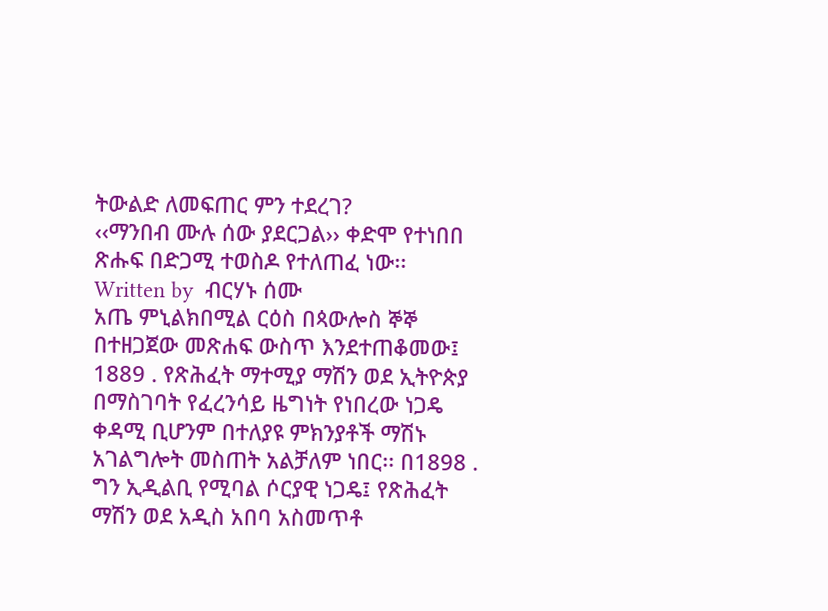ትውልድ ለመፍጠር ምን ተደረገ?
‹‹ማንበብ ሙሉ ሰው ያደርጋል›› ቀድሞ የተነበበ ጽሑፍ በድጋሚ ተወስዶ የተለጠፈ ነው፡፡
Written by  ብርሃኑ ሰሙ
አጤ ምኒልክበሚል ርዕስ በጳውሎስ ኞኞ በተዘጋጀው መጽሐፍ ውስጥ እንደተጠቆመው፤ 1889 . የጽሕፈት ማተሚያ ማሽን ወደ ኢትዮጵያ በማስገባት የፈረንሳይ ዜግነት የነበረው ነጋዴ ቀዳሚ ቢሆንም በተለያዩ ምክንያቶች ማሽኑ አገልግሎት መስጠት አልቻለም ነበር፡፡ በ1898 . ግን ኢዲልቢ የሚባል ሶርያዊ ነጋዴ፤ የጽሕፈት ማሽን ወደ አዲስ አበባ አስመጥቶ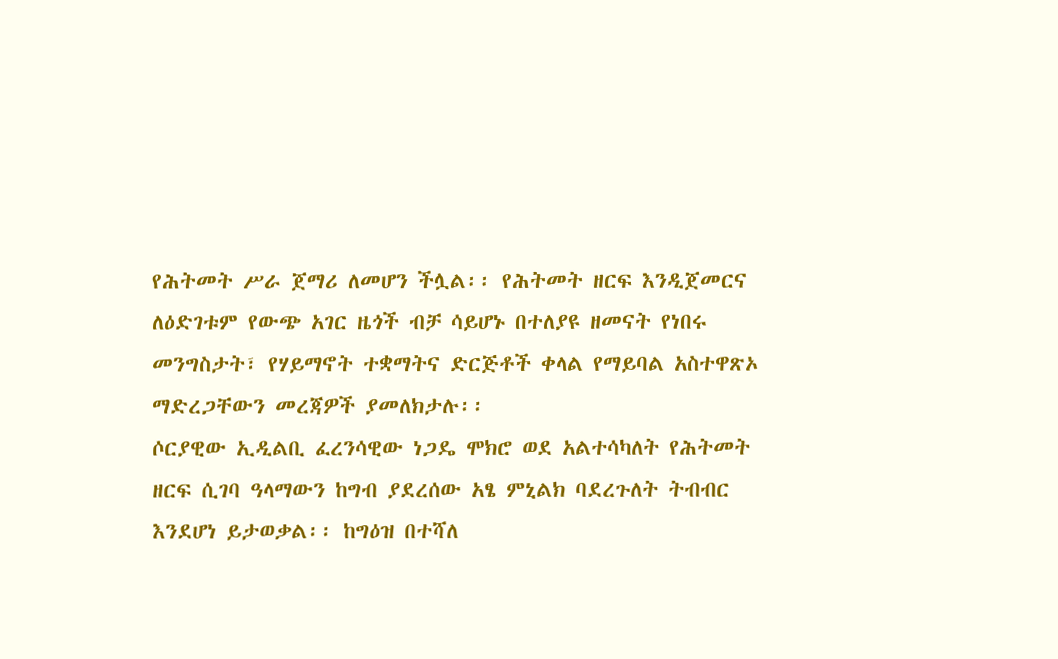የሕትመት ሥራ ጀማሪ ለመሆን ችሏል፡፡ የሕትመት ዘርፍ እንዲጀመርና ለዕድገቱም የውጭ አገር ዜጎች ብቻ ሳይሆኑ በተለያዩ ዘመናት የነበሩ መንግስታት፣ የሃይማኖት ተቋማትና ድርጅቶች ቀላል የማይባል አስተዋጽኦ ማድረጋቸውን መረጃዎች ያመለክታሉ፡፡
ሶርያዊው ኢዲልቢ ፈረንሳዊው ነጋዴ ሞክሮ ወደ አልተሳካለት የሕትመት ዘርፍ ሲገባ ዓላማውን ከግብ ያደረሰው አፄ ምኒልክ ባደረጉለት ትብብር እንደሆነ ይታወቃል፡፡ ከግዕዝ በተሻለ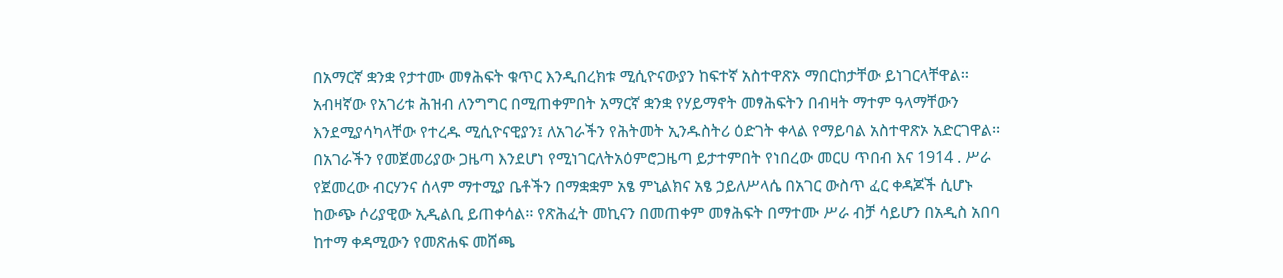በአማርኛ ቋንቋ የታተሙ መፃሕፍት ቁጥር እንዲበረክቱ ሚሲዮናውያን ከፍተኛ አስተዋጽኦ ማበርከታቸው ይነገርላቸዋል፡፡ አብዛኛው የአገሪቱ ሕዝብ ለንግግር በሚጠቀምበት አማርኛ ቋንቋ የሃይማኖት መፃሕፍትን በብዛት ማተም ዓላማቸውን እንደሚያሳካላቸው የተረዱ ሚሲዮናዊያን፤ ለአገራችን የሕትመት ኢንዱስትሪ ዕድገት ቀላል የማይባል አስተዋጽኦ አድርገዋል፡፡
በአገራችን የመጀመሪያው ጋዜጣ እንደሆነ የሚነገርለትአዕምሮጋዜጣ ይታተምበት የነበረው መርሀ ጥበብ እና 1914 . ሥራ የጀመረው ብርሃንና ሰላም ማተሚያ ቤቶችን በማቋቋም አፄ ምኒልክና አፄ ኃይለሥላሴ በአገር ውስጥ ፈር ቀዳጆች ሲሆኑ ከውጭ ሶሪያዊው ኢዲልቢ ይጠቀሳል፡፡ የጽሕፈት መኪናን በመጠቀም መፃሕፍት በማተሙ ሥራ ብቻ ሳይሆን በአዲስ አበባ ከተማ ቀዳሚውን የመጽሐፍ መሸጫ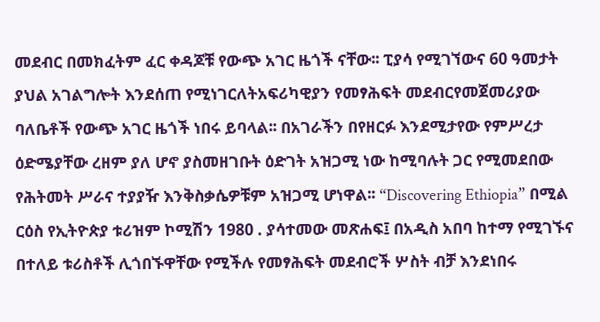መደብር በመክፈትም ፈር ቀዳጆቹ የውጭ አገር ዜጎች ናቸው፡፡ ፒያሳ የሚገኘውና 60 ዓመታት ያህል አገልግሎት እንደሰጠ የሚነገርለትአፍሪካዊያን የመፃሕፍት መደብርየመጀመሪያው ባለቤቶች የውጭ አገር ዜጎች ነበሩ ይባላል፡፡ በአገራችን በየዘርፉ እንደሚታየው የምሥረታ ዕድሜያቸው ረዘም ያለ ሆኖ ያስመዘገቡት ዕድገት አዝጋሚ ነው ከሚባሉት ጋር የሚመደበው የሕትመት ሥራና ተያያዥ እንቅስቃሴዎቹም አዝጋሚ ሆነዋል፡፡ “Discovering Ethiopia” በሚል ርዕስ የኢትዮጵያ ቱሪዝም ኮሚሽን 1980 . ያሳተመው መጽሐፍ፤ በአዲስ አበባ ከተማ የሚገኙና በተለይ ቱሪስቶች ሊጎበኙዋቸው የሚችሉ የመፃሕፍት መደብሮች ሦስት ብቻ እንደነበሩ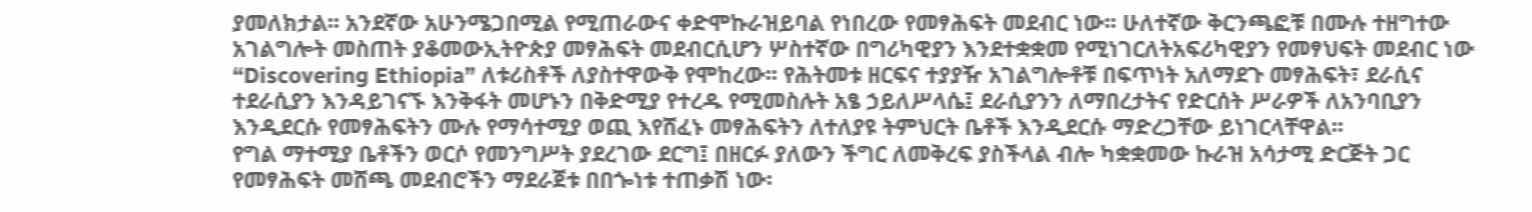ያመለክታል፡፡ አንደኛው አሁንሜጋበሚል የሚጠራውና ቀድሞኩራዝይባል የነበረው የመፃሕፍት መደብር ነው፡፡ ሁለተኛው ቅርንጫፎቹ በሙሉ ተዘግተው አገልግሎት መስጠት ያቆመውኢትዮጵያ መፃሕፍት መደብርሲሆን ሦስተኛው በግሪካዊያን እንደተቋቋመ የሚነገርለትአፍሪካዊያን የመፃህፍት መደብር ነው “Discovering Ethiopia” ለቱሪስቶች ለያስተዋውቅ የሞከረው፡፡ የሕትመቱ ዘርፍና ተያያዥ አገልግሎቶቹ በፍጥነት አለማደጉ መፃሕፍት፣ ደራሲና ተደራሲያን እንዳይገናኙ እንቅፋት መሆኑን በቅድሚያ የተረዱ የሚመስሉት አፄ ኃይለሥላሴ፤ ደራሲያንን ለማበረታትና የድርሰት ሥራዎች ለአንባቢያን እንዲደርሱ የመፃሕፍትን ሙሉ የማሳተሚያ ወጪ እየሸፈኑ መፃሕፍትን ለተለያዩ ትምህርት ቤቶች እንዲደርሱ ማድረጋቸው ይነገርላቸዋል፡፡
የግል ማተሚያ ቤቶችን ወርሶ የመንግሥት ያደረገው ደርግ፤ በዘርፉ ያለውን ችግር ለመቅረፍ ያስችላል ብሎ ካቋቋመው ኩራዝ አሳታሚ ድርጅት ጋር የመፃሕፍት መሸጫ መደብሮችን ማደራጀቱ በበጐነቱ ተጠቃሽ ነው፡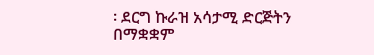፡ ደርግ ኩራዝ አሳታሚ ድርጅትን በማቋቋም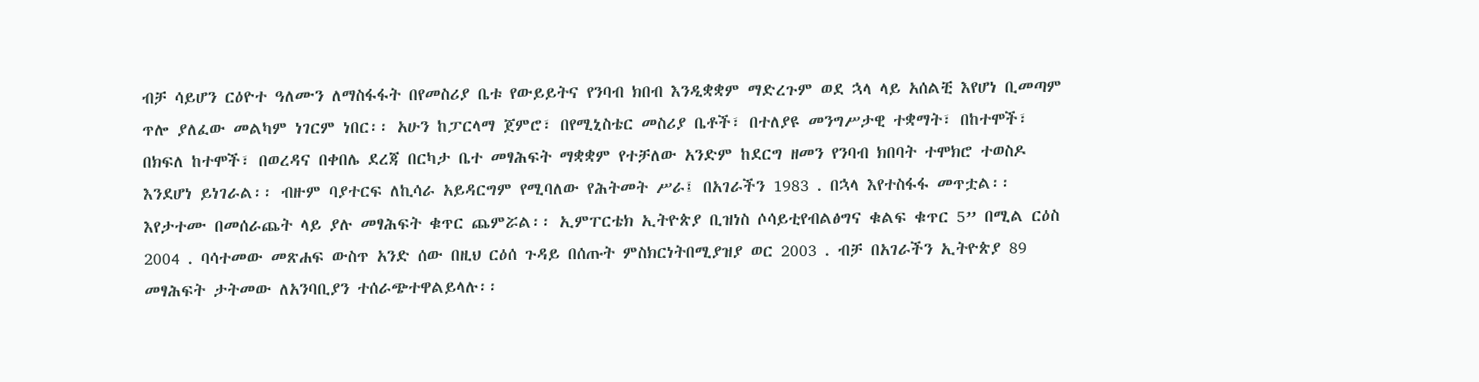ብቻ ሳይሆን ርዕዮተ ዓለሙን ለማስፋፋት በየመስሪያ ቤቱ የውይይትና የንባብ ክበብ እንዲቋቋም ማድረጉም ወደ ኋላ ላይ አሰልቺ እየሆነ ቢመጣም ጥሎ ያለፈው መልካም ነገርም ነበር፡፡ አሁን ከፓርላማ ጀምሮ፣ በየሚኒስቴር መስሪያ ቤቶች፣ በተለያዩ መንግሥታዊ ተቋማት፣ በከተሞች፣ በክፍለ ከተሞች፣ በወረዳና በቀበሌ ደረጃ በርካታ ቤተ መፃሕፍት ማቋቋም የተቻለው አንድም ከደርግ ዘመን የንባብ ክበባት ተሞክሮ ተወስዶ እንደሆነ ይነገራል፡፡ ብዙም ባያተርፍ ለኪሳራ አይዳርግም የሚባለው የሕትመት ሥራ፤ በአገራችን 1983 . በኋላ እየተስፋፋ መጥቷል፡፡ እየታተሙ በመሰራጨት ላይ ያሉ መፃሕፍት ቁጥር ጨምሯል፡፡ ኢምፐርቴክ ኢትዮጵያ ቢዝነስ ሶሳይቲየብልፅግና ቁልፍ ቁጥር 5” በሚል ርዕስ 2004 . ባሳተመው መጽሐፍ ውስጥ አንድ ሰው በዚህ ርዕሰ ጉዳይ በሰጡት ምስክርነትበሚያዝያ ወር 2003 . ብቻ በአገራችን ኢትዮጵያ 89 መፃሕፍት ታትመው ለአንባቢያን ተሰራጭተዋልይላሉ፡፡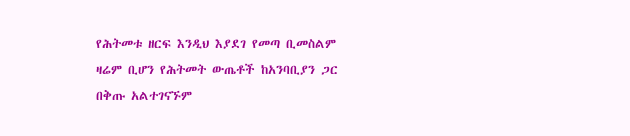የሕትመቱ ዘርፍ እንዲህ እያደገ የመጣ ቢመስልም ዛሬም ቢሆን የሕትመት ውጤቶች ከአንባቢያን ጋር በቅጡ አልተገናኙም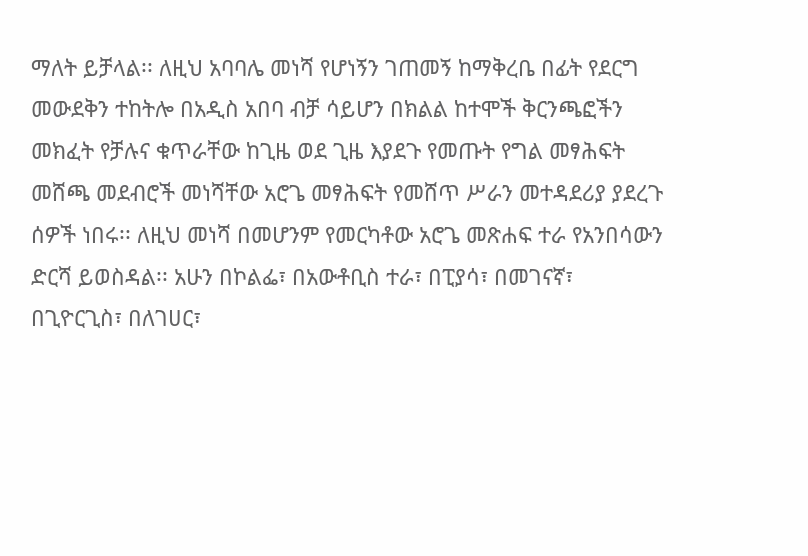ማለት ይቻላል፡፡ ለዚህ አባባሌ መነሻ የሆነኝን ገጠመኝ ከማቅረቤ በፊት የደርግ መውደቅን ተከትሎ በአዲስ አበባ ብቻ ሳይሆን በክልል ከተሞች ቅርንጫፎችን መክፈት የቻሉና ቁጥራቸው ከጊዜ ወደ ጊዜ እያደጉ የመጡት የግል መፃሕፍት መሸጫ መደብሮች መነሻቸው አሮጌ መፃሕፍት የመሸጥ ሥራን መተዳደሪያ ያደረጉ ሰዎች ነበሩ፡፡ ለዚህ መነሻ በመሆንም የመርካቶው አሮጌ መጽሐፍ ተራ የአንበሳውን ድርሻ ይወስዳል፡፡ አሁን በኮልፌ፣ በአውቶቢስ ተራ፣ በፒያሳ፣ በመገናኛ፣ በጊዮርጊስ፣ በለገሀር፣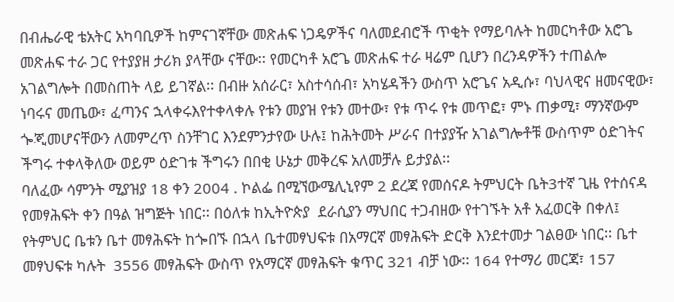በብሔራዊ ቴአትር አካባቢዎች ከምናገኛቸው መጽሐፍ ነጋዴዎችና ባለመደብሮች ጥቂት የማይባሉት ከመርካቶው አሮጌ መጽሐፍ ተራ ጋር የተያያዘ ታሪክ ያላቸው ናቸው፡፡ የመርካቶ አሮጌ መጽሐፍ ተራ ዛሬም ቢሆን በረንዳዎችን ተጠልሎ አገልግሎት በመስጠት ላይ ይገኛል፡፡ በብዙ አሰራር፣ አስተሳሰብ፣ አካሄዳችን ውስጥ አሮጌና አዲሱ፣ ባህላዊና ዘመናዊው፣ ነባሩና መጤው፣ ፈጣንና ኋላቀሩእየተቀላቀሉ የቱን መያዝ የቱን መተው፣ የቱ ጥሩ የቱ መጥፎ፣ ምኑ ጠቃሚ፣ ማንኛውም ጐጂመሆናቸውን ለመምረጥ ስንቸገር እንደምንታየው ሁሉ፤ ከሕትመት ሥራና በተያያዥ አገልግሎቶቹ ውስጥም ዕድገትና ችግሩ ተቀላቅለው ወይም ዕድገቱ ችግሩን በበቂ ሁኔታ መቅረፍ አለመቻሉ ይታያል፡፡
ባለፈው ሳምንት ሚያዝያ 18 ቀን 2004 . ኮልፌ በሚኘውሜሊኒየም 2 ደረጃ የመሰናዶ ትምህርት ቤት3ተኛ ጊዜ የተሰናዳ የመፃሕፍት ቀን በዓል ዝግጅት ነበር፡፡ በዕለቱ ከኢትዮጵያ  ደራሲያን ማህበር ተጋብዘው የተገኙት አቶ አፈወርቅ በቀለ፤ የትምህር ቤቱን ቤተ መፃሕፍት ከጐበኙ በኋላ ቤተመፃህፍቱ በአማርኛ መፃሕፍት ድርቅ እንደተመታ ገልፀው ነበር፡፡ ቤተ መፃህፍቱ ካሉት  3556 መፃሕፍት ውስጥ የአማርኛ መፃሕፍት ቁጥር 321 ብቻ ነው፡፡ 164 የተማሪ መርጃ፣ 157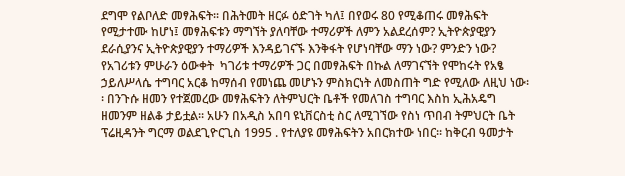ደግሞ የልቦለድ መፃሕፍት፡፡ በሕትመት ዘርፉ ዕድገት ካለ፤ በየወሩ 80 የሚቆጠሩ መፃሕፍት የሚታተሙ ከሆነ፤ መፃሕፍቱን ማግኘት ያለባቸው ተማሪዎች ለምን አልደረሰም? ኢትዮጵያዊያን ደራሲያንና ኢትዮጵያዊያን ተማሪዎች እንዳይገናኙ እንቅፋት የሆነባቸው ማን ነው? ምንድን ነው? የአገሪቱን ምሁራን ዕውቀት  ካገሪቱ ተማሪዎች ጋር በመፃሕፍት በኩል ለማገናኘት የሞከሩት የአፄ ኃይለሥላሴ ተግባር አርቆ ከማሰብ የመነጨ መሆኑን ምስክርነት ለመስጠት ግድ የሚለው ለዚህ ነው፡፡ በንጉሱ ዘመን የተጀመረው መፃሕፍትን ለትምህርት ቤቶች የመለገስ ተግባር እስከ ኢሕአዴግ ዘመንም ዘልቆ ታይቷል፡፡ አሁን በአዲስ አበባ ዩኒቨርስቲ ስር ለሚገኘው የስነ ጥበብ ትምህርት ቤት ፕሬዚዳንት ግርማ ወልደጊዮርጊስ 1995 . የተለያዩ መፃሕፍትን አበርክተው ነበር፡፡ ከቅርብ ዓመታት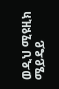ወዲህ ሚዩዚክ ሜይዴይ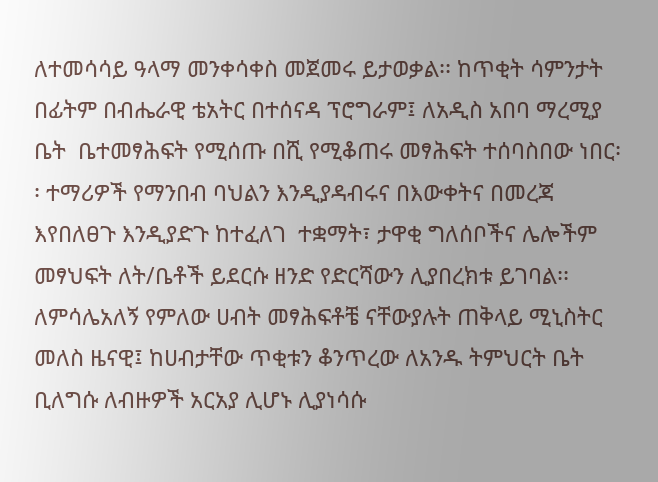ለተመሳሳይ ዓላማ መንቀሳቀስ መጀመሩ ይታወቃል፡፡ ከጥቂት ሳምንታት በፊትም በብሔራዊ ቴአትር በተሰናዳ ፕሮግራም፤ ለአዲስ አበባ ማረሚያ ቤት  ቤተመፃሕፍት የሚሰጡ በሺ የሚቆጠሩ መፃሕፍት ተሰባስበው ነበር፡፡ ተማሪዎች የማንበብ ባህልን እንዲያዳብሩና በእውቀትና በመረጃ እየበለፀጉ እንዲያድጉ ከተፈለገ  ተቋማት፣ ታዋቂ ግለሰቦችና ሌሎችም መፃህፍት ለት/ቤቶች ይደርሱ ዘንድ የድርሻውን ሊያበረክቱ ይገባል፡፡ ለምሳሌአለኝ የምለው ሀብት መፃሕፍቶቼ ናቸውያሉት ጠቅላይ ሚኒስትር መለስ ዜናዊ፤ ከሀብታቸው ጥቂቱን ቆንጥረው ለአንዱ ትምህርት ቤት ቢለግሱ ለብዙዎች አርአያ ሊሆኑ ሊያነሳሱ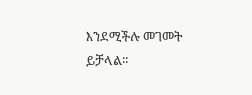እንደሚችሉ መገመት ይቻላል፡፡